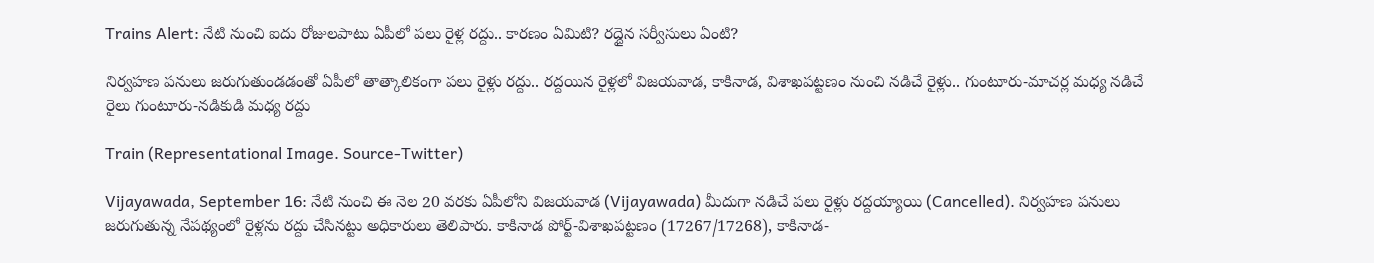Trains Alert: నేటి నుంచి ఐదు రోజులపాటు ఏపీలో పలు రైళ్ల రద్దు.. కారణం ఏమిటి? రద్దైన సర్వీసులు ఏంటి?

నిర్వహణ పనులు జరుగుతుండడంతో ఏపీలో తాత్కాలికంగా పలు రైళ్లు రద్దు.. రద్దయిన రైళ్లలో విజయవాడ, కాకినాడ, విశాఖపట్టణం నుంచి నడిచే రైళ్లు.. గుంటూరు-మాచర్ల మధ్య నడిచే రైలు గుంటూరు-నడికుడి మధ్య రద్దు

Train (Representational Image. Source-Twitter)

Vijayawada, September 16: నేటి నుంచి ఈ నెల 20 వరకు ఏపీలోని విజయవాడ (Vijayawada) మీదుగా నడిచే పలు రైళ్లు రద్దయ్యాయి (Cancelled). నిర్వహణ పనులు జరుగుతున్న నేపథ్యంలో రైళ్లను రద్దు చేసినట్టు అధికారులు తెలిపారు. కాకినాడ పోర్ట్-విశాఖపట్టణం (17267/17268), కాకినాడ-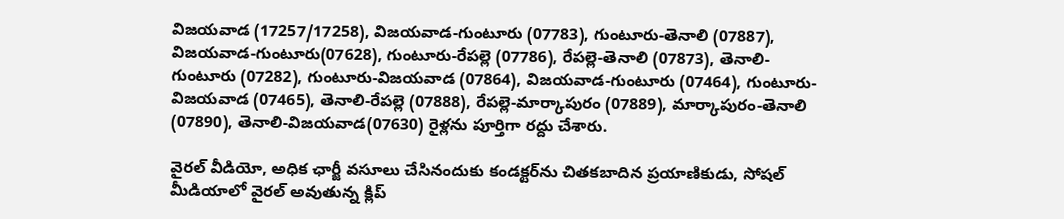విజయవాడ (17257/17258), విజయవాడ-గుంటూరు (07783), గుంటూరు-తెనాలి (07887), విజయవాడ-గుంటూరు(07628), గుంటూరు-రేపల్లె (07786), రేపల్లె-తెనాలి (07873), తెనాలి-గుంటూరు (07282), గుంటూరు-విజయవాడ (07864), విజయవాడ-గుంటూరు (07464), గుంటూరు-విజయవాడ (07465), తెనాలి-రేపల్లె (07888), రేపల్లె-మార్కాపురం (07889), మార్కాపురం-తెనాలి (07890), తెనాలి-విజయవాడ(07630) రైళ్లను పూర్తిగా రద్దు చేశారు.

వైరల్ వీడియో, అధిక ఛార్జీ వసూలు చేసినందుకు కండక్టర్‌ను చితకబాదిన ప్రయాణికుడు, సోషల్ మీడియాలో వైరల్ అవుతున్న క్లిప్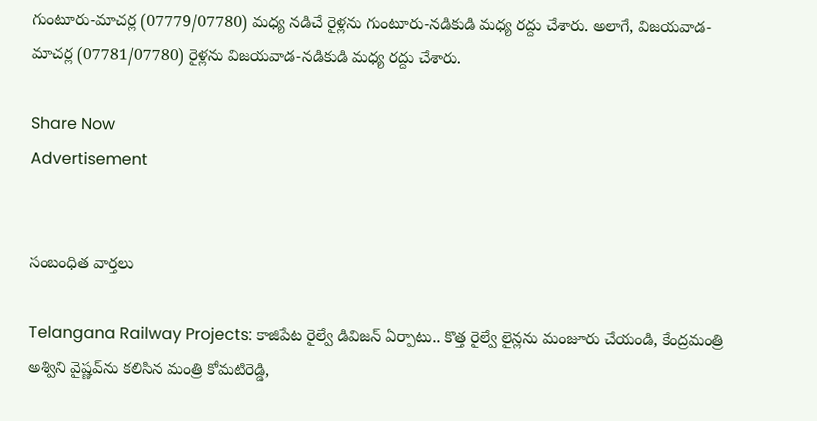గుంటూరు-మాచర్ల (07779/07780) మధ్య నడిచే రైళ్లను గుంటూరు-నడికుడి మధ్య రద్దు చేశారు. అలాగే, విజయవాడ-మాచర్ల (07781/07780) రైళ్లను విజయవాడ-నడికుడి మధ్య రద్దు చేశారు.

Share Now
Advertisement


సంబంధిత వార్తలు

Telangana Railway Projects: కాజిపేట రైల్వే డివిజన్ ఏర్పాటు.. కొత్త రైల్వే లైన్లను మంజూరు చేయండి, కేంద్రమంత్రి అశ్విని వైష్ణవ్‌ను కలిసిన మంత్రి కోమటిరెడ్డి,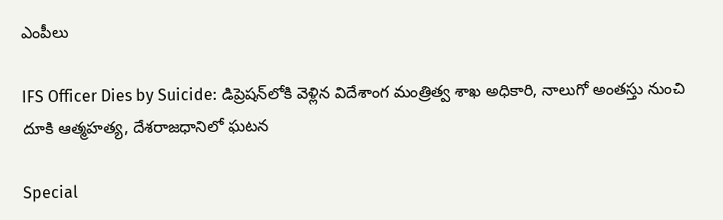ఎంపీలు

IFS Officer Dies by Suicide: డిప్రెషన్‌లోకి వెళ్లిన విదేశాంగ మంత్రిత్వ శాఖ అధికారి, నాలుగో అంతస్తు నుంచి దూకి ఆత్మహత్య, దేశరాజధానిలో ఘటన

Special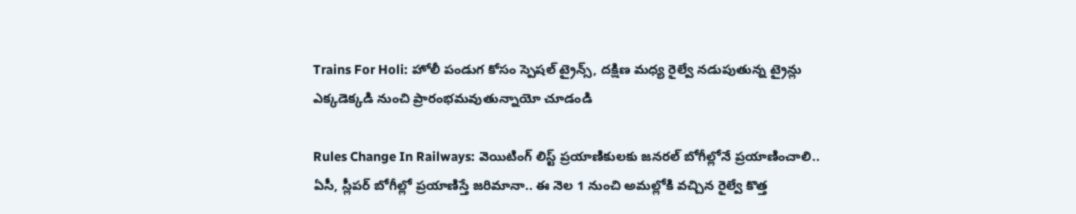Trains For Holi: హోలీ పండుగ కోసం స్పెషల్ ట్రైన్స్‌, దక్షిణ మధ్య రైల్వే నడుపుతున్న ట్రైన్లు ఎక్కడెక్కడి నుంచి ప్రారంభమవుతున్నాయో చూడండి

Rules Change In Railways: వెయిటింగ్‌ లిస్ట్‌ ప్రయాణికులకు జనరల్‌ బోగీల్లోనే ప్రయాణించాలి.. ఏసీ, స్లీపర్‌ బోగీల్లో ప్రయాణిస్తే జరిమానా.. ఈ నెల 1 నుంచి అమల్లోకి వచ్చిన రైల్వే కొత్త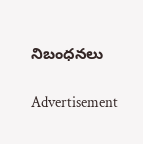నిబంధనలు

Advertisement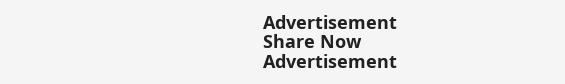Advertisement
Share Now
Advertisement